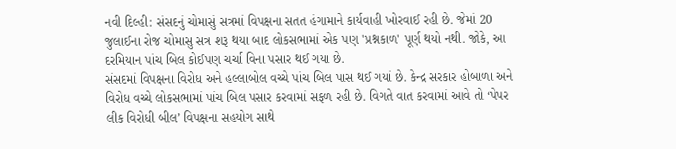નવી દિલ્હી: સંસદનું ચોમાસું સત્રમાં વિપક્ષના સતત હંગામાને કાર્યવાહી ખોરવાઈ રહી છે. જેમાં 20 જુલાઈના રોજ ચોમાસુ સત્ર શરૂ થયા બાદ લોકસભામાં એક પણ 'પ્રશ્નકાળ' પૂર્ણ થયો નથી. જોકે, આ દરમિયાન પાંચ બિલ કોઈપણ ચર્ચા વિના પસાર થઈ ગયા છે.
સંસદમાં વિપક્ષના વિરોધ અને હલ્લાબોલ વચ્ચે પાંચ બિલ પાસ થઈ ગયાં છે. કેન્દ્ર સરકાર હોબાળા અને વિરોધ વચ્ચે લોકસભામાં પાંચ બિલ પસાર કરવામાં સફળ રહી છે. વિગતે વાત કરવામાં આવે તો ‘પેપર લીક વિરોધી બીલ’ વિપક્ષના સહયોગ સાથે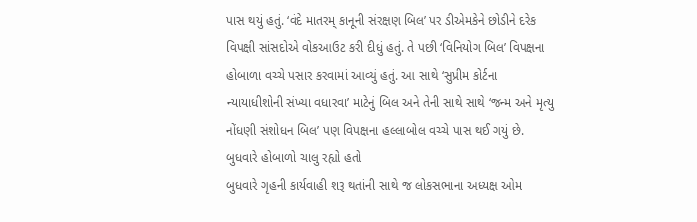પાસ થયું હતું. ‘વંદે માતરમ્ કાનૂની સંરક્ષણ બિલ’ પર ડીએમકેને છોડીને દરેક વિપક્ષી સાંસદોએ વોકઆઉટ કરી દીધું હતું. તે પછી ‘વિનિયોગ બિલ’ વિપક્ષના હોબાળા વચ્ચે પસાર કરવામાં આવ્યું હતું. આ સાથે ‘સુપ્રીમ કોર્ટના ન્યાયાધીશોની સંખ્યા વધારવા’ માટેનું બિલ અને તેની સાથે સાથે ‘જન્મ અને મૃત્યુ નોંધણી સંશોધન બિલ’ પણ વિપક્ષના હલ્લાબોલ વચ્ચે પાસ થઈ ગયું છે.
બુધવારે હોબાળો ચાલુ રહ્યો હતો
બુધવારે ગૃહની કાર્યવાહી શરૂ થતાંની સાથે જ લોકસભાના અધ્યક્ષ ઓમ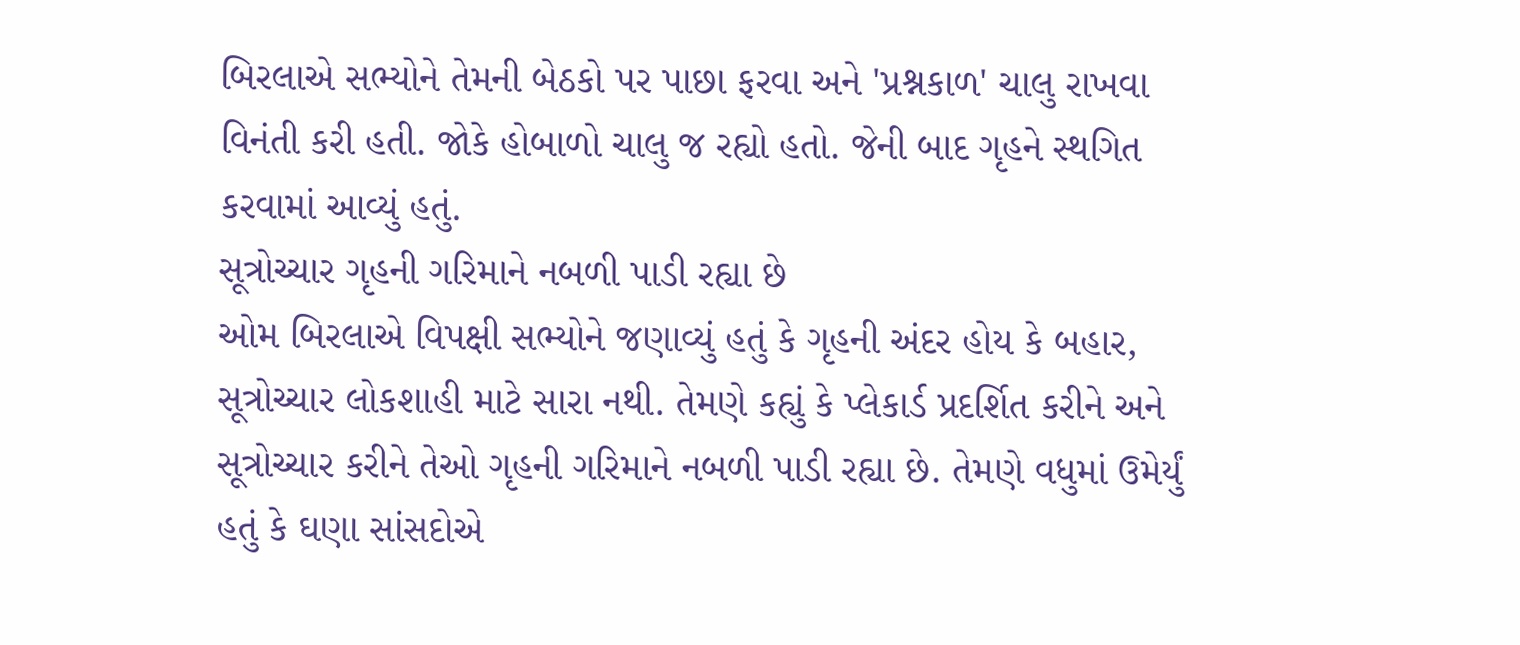બિરલાએ સભ્યોને તેમની બેઠકો પર પાછા ફરવા અને 'પ્રશ્નકાળ' ચાલુ રાખવા વિનંતી કરી હતી. જોકે હોબાળો ચાલુ જ રહ્યો હતો. જેની બાદ ગૃહને સ્થગિત કરવામાં આવ્યું હતું.
સૂત્રોચ્ચાર ગૃહની ગરિમાને નબળી પાડી રહ્યા છે
ઓમ બિરલાએ વિપક્ષી સભ્યોને જણાવ્યું હતું કે ગૃહની અંદર હોય કે બહાર, સૂત્રોચ્ચાર લોકશાહી માટે સારા નથી. તેમણે કહ્યું કે પ્લેકાર્ડ પ્રદર્શિત કરીને અને સૂત્રોચ્ચાર કરીને તેઓ ગૃહની ગરિમાને નબળી પાડી રહ્યા છે. તેમણે વધુમાં ઉમેર્યું હતું કે ઘણા સાંસદોએ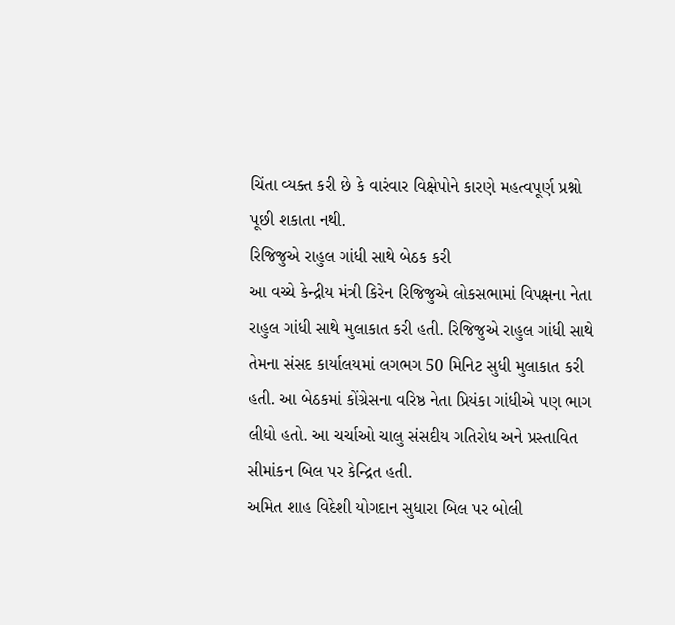ચિંતા વ્યક્ત કરી છે કે વારંવાર વિક્ષેપોને કારણે મહત્વપૂર્ણ પ્રશ્નો પૂછી શકાતા નથી.
રિજિજુએ રાહુલ ગાંધી સાથે બેઠક કરી
આ વચ્ચે કેન્દ્રીય મંત્રી કિરેન રિજિજુએ લોકસભામાં વિપક્ષના નેતા રાહુલ ગાંધી સાથે મુલાકાત કરી હતી. રિજિજુએ રાહુલ ગાંધી સાથે તેમના સંસદ કાર્યાલયમાં લગભગ 50 મિનિટ સુધી મુલાકાત કરી હતી. આ બેઠકમાં કોંગ્રેસના વરિષ્ઠ નેતા પ્રિયંકા ગાંધીએ પણ ભાગ લીધો હતો. આ ચર્ચાઓ ચાલુ સંસદીય ગતિરોધ અને પ્રસ્તાવિત સીમાંકન બિલ પર કેન્દ્રિત હતી.
અમિત શાહ વિદેશી યોગદાન સુધારા બિલ પર બોલી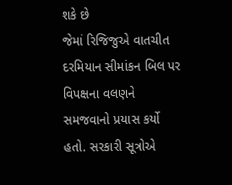શકે છે
જેમાં રિજિજુએ વાતચીત દરમિયાન સીમાંકન બિલ પર વિપક્ષના વલણને સમજવાનો પ્રયાસ કર્યો હતો. સરકારી સૂત્રોએ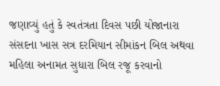જણાવ્યું હતું કે સ્વતંત્રતા દિવસ પછી યોજાનારા સંસદના ખાસ સત્ર દરમિયાન સીમાંકન બિલ અથવા મહિલા અનામત સુધારા બિલ રજૂ કરવાનો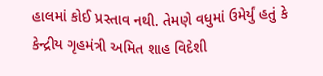હાલમાં કોઈ પ્રસ્તાવ નથી. તેમણે વધુમાં ઉમેર્યું હતું કે કેન્દ્રીય ગૃહમંત્રી અમિત શાહ વિદેશી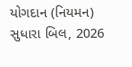યોગદાન (નિયમન) સુધારા બિલ, 2026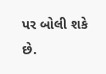પર બોલી શકે છે.